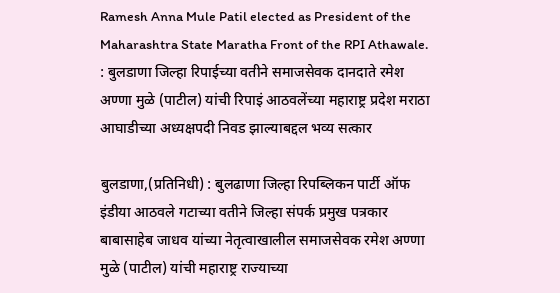Ramesh Anna Mule Patil elected as President of the Maharashtra State Maratha Front of the RPI Athawale. : बुलडाणा जिल्हा रिपाईच्या वतीने समाजसेवक दानदाते रमेश अण्णा मुळे (पाटील) यांची रिपाइं आठवलेंच्या महाराष्ट्र प्रदेश मराठा आघाडीच्या अध्यक्षपदी निवड झाल्याबद्दल भव्य सत्कार

बुलडाणा,(प्रतिनिधी) : बुलढाणा जिल्हा रिपब्लिकन पार्टी ऑफ इंडीया आठवले गटाच्या वतीने जिल्हा संपर्क प्रमुख पत्रकार बाबासाहेब जाधव यांच्या नेतृत्वाखालील समाजसेवक रमेश अण्णा मुळे (पाटील) यांची महाराष्ट्र राज्याच्या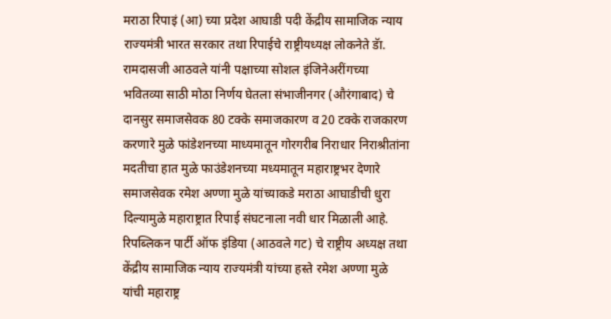मराठा रिपाइं (आ) च्या प्रदेश आघाडी पदी केंद्रीय सामाजिक न्याय राज्यमंत्री भारत सरकार तथा रिपाईचे राष्ट्रीयध्यक्ष लोकनेते डॅा. रामदासजी आठवले यांनी पक्षाच्या सोशल इंजिनेअरींगच्या भवितव्या साठी मोठा निर्णय घेतला संभाजीनगर (औरंगाबाद) चे दानसुर समाजसेवक 80 टक्के समाजकारण व 20 टक्के राजकारण करणारे मुळे फांडेशनच्या माध्यमातून गोरगरीब निराधार निराश्रीतांना मदतीचा हात मुळे फाउंडेशनच्या मध्यमातून महाराष्ट्रभर देणारे समाजसेवक रमेश अण्णा मुळे यांच्याकडे मराठा आघाडीची धुरा दिल्यामुळे महाराष्ट्रात रिपाई संघटनाला नवी धार मिळाली आहे.
रिपब्लिकन पार्टी ऑफ इंडिया (आठवले गट) चे राष्ट्रीय अध्यक्ष तथा केंद्रीय सामाजिक न्याय राज्यमंत्री यांच्या हस्ते रमेश अण्णा मुळे यांची महाराष्ट्र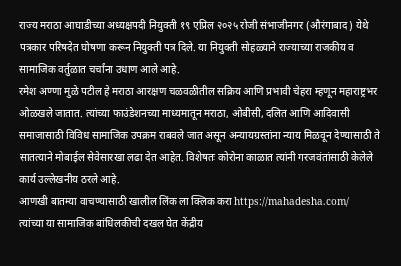राज्य मराठा आघाडीच्या अध्यक्षपदी नियुक्ती १९ एप्रिल २०२५ रोजी संभाजीनगर (औरंगाबाद) येथे पत्रकार परिषदेत घोषणा करून नियुक्ती पत्र दिले. या नियुक्ती सोहळ्याने राज्याच्या राजकीय व सामाजिक वर्तुळात चर्चांना उधाण आले आहे.
रमेश अण्णा मुळे पटील हे मराठा आरक्षण चळवळीतील सक्रिय आणि प्रभावी चेहरा म्हणून महाराष्ट्रभर ओळखले जातात. त्यांच्या फाउंडेशनच्या माध्यमातून मराठा, ओबीसी, दलित आणि आदिवासी समाजासाठी विविध सामाजिक उपक्रम राबवले जात असून अन्यायग्रस्तांना न्याय मिळवून देण्यासाठी ते सातत्याने मोबाईल सेवेसारखा लढा देत आहेत. विशेषतः कोरोना काळात त्यांनी गरजवंतांसाठी केलेले कार्य उल्लेखनीय ठरले आहे.
आणखी बातम्या वाचण्यासाठी खालील लिंक ला क्लिक करा https://mahadesha.com/
त्यांच्या या सामाजिक बांधिलकीची दखल घेत केंद्रीय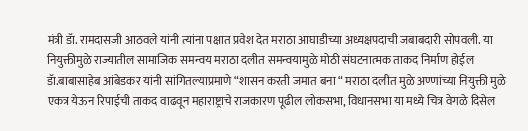मंत्री डॅा. रामदासजी आठवले यांनी त्यांना पक्षात प्रवेश देत मराठा आघाडीच्या अध्यक्षपदाची जबाबदारी सोपवली. या नियुक्तीमुळे राज्यातील सामाजिक समन्वय मराठा दलीत समन्वयामुळे मोठी संघटनात्मक ताकद निर्माण होईल डॅा.बाबासाहेब आंबेडकर यांनी सांगितल्याप्रमाणे “शासन करती जमात बना “ मराठा दलीत मुळे अण्णांच्या नियुक्ती मुळे एकत्र येऊन रिपाईची ताकद वाढवून महाराष्ट्राचे राजकारण पूढील लोकसभा, विधानसभा या मध्ये चित्र वेगळे दिसेल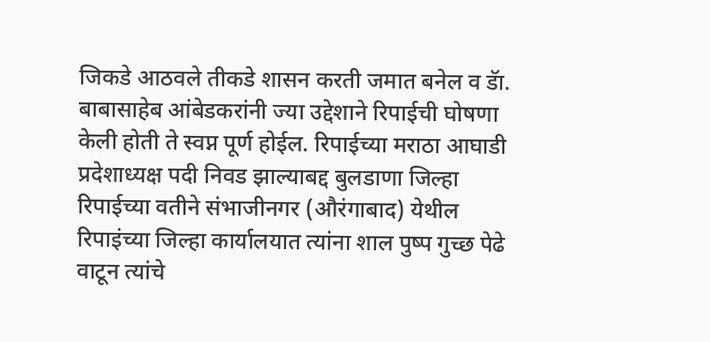जिकडे आठवले तीकडे शासन करती जमात बनेल व डॅा. बाबासाहेब आंबेडकरांनी ज्या उद्देशाने रिपाईची घोषणा केली होती ते स्वप्न पूर्ण होईल. रिपाईच्या मराठा आघाडी प्रदेशाध्यक्ष पदी निवड झाल्याबद्द बुलडाणा जिल्हा रिपाईच्या वतीने संभाजीनगर (औरंगाबाद) येथील रिपाइंच्या जिल्हा कार्यालयात त्यांना शाल पुष्प गुच्छ पेढे वाटून त्यांचे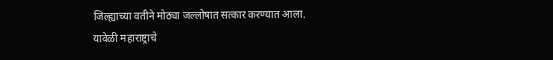जिल्ह्याच्या वतीने मोठ्या जल्लोषात सत्कार करण्यात आला.
यावेळी महाराष्ट्राचे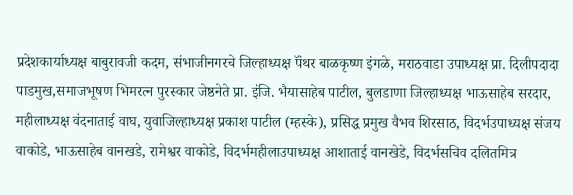प्रदेशकार्याध्यक्ष बाबुरावजी कदम, संभाजीनगरचे जिल्हाध्यक्ष पॅंथर बाळकृष्ण इंगळे, मराठवाडा उपाध्यक्ष प्रा. दिलीपदादा पाडमुख,समाजभूषण भिमरत्न पुरस्कार जेष्ठनेते प्रा. इंजि. भैयासाहेब पाटील, बुलडाणा जिल्हाध्यक्ष भाऊसाहेब सरदार, महीलाध्यक्ष वंदनाताई वाघ, युवाजिल्हाध्यक्ष प्रकाश पाटील (म्हस्के), प्रसिद्ध प्रमुख वैभव शिरसाठ, विदर्भउपाध्यक्ष संजय वाकोडे, भाऊसाहेब वानखडे, रामेश्वर वाकोडे, विदर्भमहीलाउपाध्यक्ष आशाताई वानखेडे, विदर्भसचिव दलितमित्र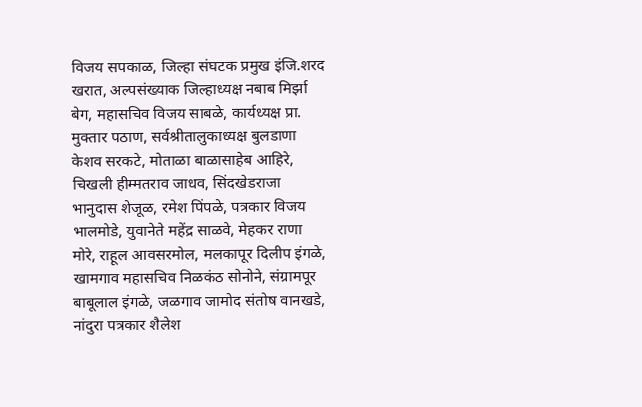विजय सपकाळ, जिल्हा संघटक प्रमुख इंजि.शरद खरात, अल्पसंख्याक जिल्हाध्यक्ष नबाब मिर्झा बेग, महासचिव विजय साबळे, कार्यध्यक्ष प्रा. मुक्तार पठाण, सर्वश्रीतालुकाध्यक्ष बुलडाणा केशव सरकटे, मोताळा बाळासाहेब आहिरे, चिखली हीम्मतराव जाधव, सिंदखेडराजा भानुदास शेजूळ, रमेश पिंपळे, पत्रकार विजय भालमोडे, युवानेते महेंद्र साळवे, मेहकर राणा मोरे, राहूल आवसरमोल, मलकापूर दिलीप इंगळे, खामगाव महासचिव निळकंठ सोनोने, संग्रामपूर बाबूलाल इंगळे, जळगाव जामोद संतोष वानखडे, नांदुरा पत्रकार शैलेश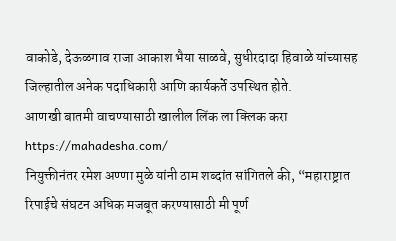वाकोडे, देऊळगाव राजा आकाश भैया साळवे, सुधीरदादा हिवाळे यांच्यासह जिल्हातील अनेक पदाधिकारी आणि कार्यकर्ते उपस्थित होते.
आणखी बातमी वाचण्यासाठी खालील लिंक ला क्लिक करा https://mahadesha.com/
नियुक्तीनंतर रमेश अण्णा मुळे यांनी ठाम शब्दांत सांगितले की, “महाराष्ट्रात रिपाईचे संघटन अधिक मजबूत करण्यासाठी मी पूर्ण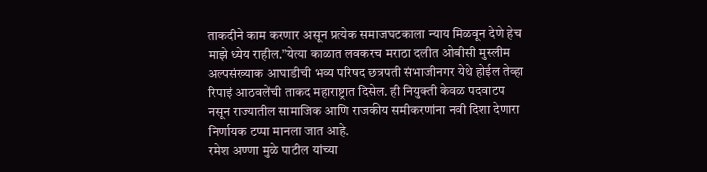ताकदीने काम करणार असून प्रत्येक समाजघटकाला न्याय मिळवून देणे हेच माझे ध्येय राहील.”येत्या काळात लवकरच मराठा दलीत ओबीसी मुस्लीम अल्पसंख्याक आघाडीची भव्य परिषद छत्रपती संभाजीनगर येथे होईल तेव्हा रिपाइं आठवलेंची ताकद महाराष्ट्रात दिसेल. ही नियुक्ती केवळ पदवाटप नसून राज्यातील सामाजिक आणि राजकीय समीकरणांना नवी दिशा देणारा निर्णायक टप्पा मानला जात आहे.
रमेश अण्णा मुळे पाटील यांच्या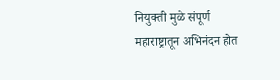नियुक्ती मुळे संपूर्ण महाराष्ट्रातून अभिनंदन होत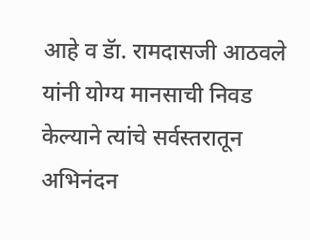आहे व डॅा. रामदासजी आठवले यांनी योग्य मानसाची निवड केल्याने त्यांचे सर्वस्तरातून अभिनंदन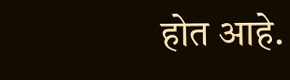होत आहे.